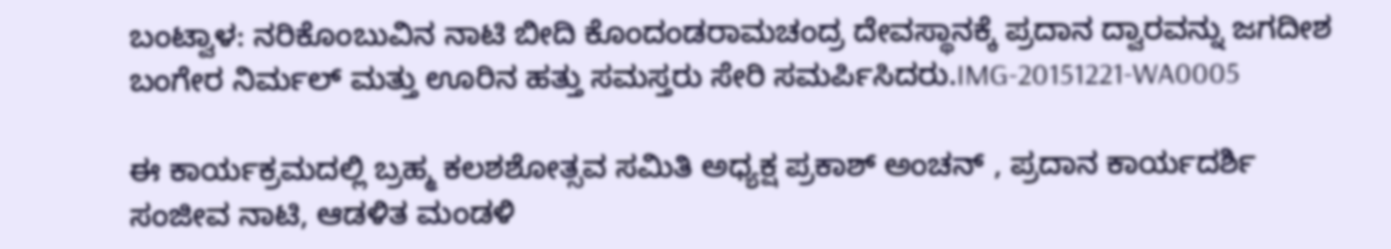ಬಂಟ್ವಾಳ: ನರಿಕೊಂಬುವಿನ ನಾಟಿ ಬೀದಿ ಕೊಂದಂಡರಾಮಚಂದ್ರ ದೇವಸ್ಥಾನಕ್ಕೆ ಪ್ರದಾನ ದ್ವಾರವನ್ನು ಜಗದೀಶ ಬಂಗೇರ ನಿರ್ಮಲ್ ಮತ್ತು ಊರಿನ ಹತ್ತು ಸಮಸ್ತರು ಸೇರಿ ಸಮರ್ಪಿಸಿದರು.IMG-20151221-WA0005

ಈ ಕಾರ್ಯಕ್ರಮದಲ್ಲಿ ಬ್ರಹ್ಮ ಕಲಶಶೋತ್ಸವ ಸಮಿತಿ ಅಧ್ಯಕ್ಷ ಪ್ರಕಾಶ್ ಅಂಚನ್ , ಪ್ರದಾನ ಕಾರ್ಯದರ್ಶಿ ಸಂಜೀವ ನಾಟಿ, ಆಡಳಿತ ಮಂಡಳಿ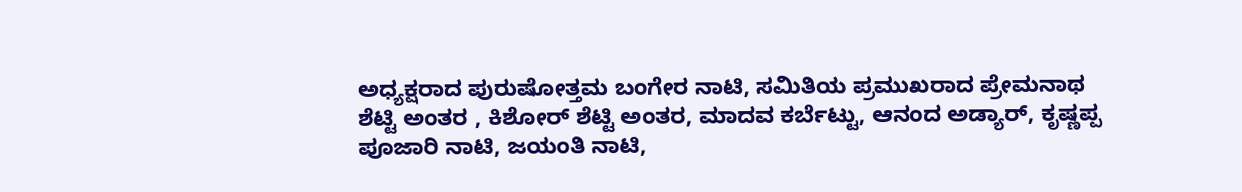ಅಧ್ಯಕ್ಷರಾದ ಪುರುಷೋತ್ತಮ ಬಂಗೇರ ನಾಟಿ, ಸಮಿತಿಯ ಪ್ರಮುಖರಾದ ಪ್ರೇಮನಾಥ ಶೆಟ್ಟಿ ಅಂತರ , ಕಿಶೋರ್ ಶೆಟ್ಟಿ ಅಂತರ, ಮಾದವ ಕರ್ಬೆಟ್ಟು, ಆನಂದ ಅಡ್ಯಾರ್, ಕೃಷ್ಣಪ್ಪ ಪೂಜಾರಿ ನಾಟಿ, ಜಯಂತಿ ನಾಟಿ,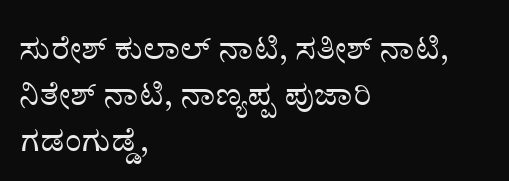ಸುರೇಶ್ ಕುಲಾಲ್ ನಾಟಿ, ಸತೀಶ್ ನಾಟಿ, ನಿತೇಶ್ ನಾಟಿ, ನಾಣ್ಯಪ್ಪ ಪುಜಾರಿ ಗಡಂಗುಡ್ಡೆ,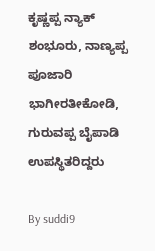ಕೃಷ್ಣಪ್ಪ ನ್ಯಾಕ್ ಶಂಭೂರು, ನಾಣ್ಯಪ್ಪ ಪೂಜಾರಿ ಭಾಗೀರತೀಕೋಡಿ, ಗುರುವಪ್ಪ ಬೈಪಾಡಿ ಉಪಸ್ಥಿತರಿದ್ದರು

By suddi9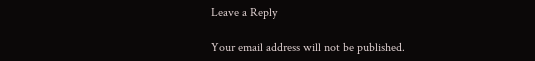Leave a Reply

Your email address will not be published.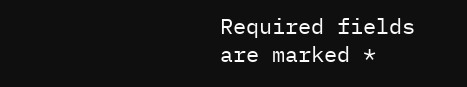Required fields are marked *